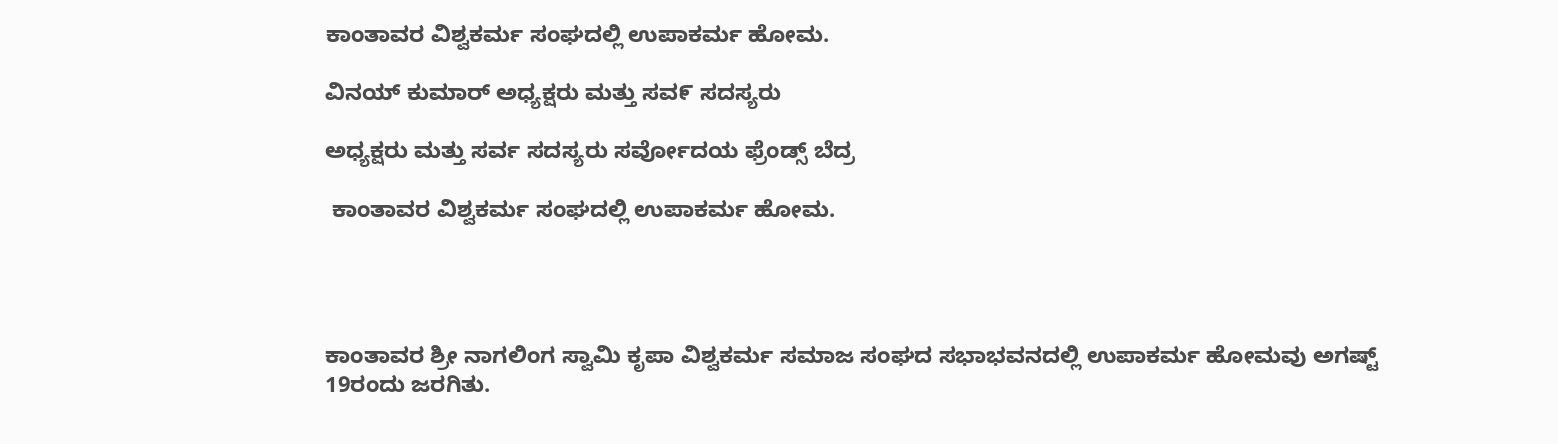ಕಾಂತಾವರ ವಿಶ್ವಕರ್ಮ ಸಂಘದಲ್ಲಿ ಉಪಾಕರ್ಮ ಹೋಮ.

ವಿನಯ್ ಕುಮಾರ್ ಅಧ್ಯಕ್ಷರು ಮತ್ತು ಸವ೯ ಸದಸ್ಯರು

ಅಧ್ಯಕ್ಷರು ಮತ್ತು ಸರ್ವ ಸದಸ್ಯರು ಸರ್ವೋದಯ ಫ್ರೆಂಡ್ಸ್ ಬೆದ್ರ

 ಕಾಂತಾವರ ವಿಶ್ವಕರ್ಮ ಸಂಘದಲ್ಲಿ ಉಪಾಕರ್ಮ ಹೋಮ.




ಕಾಂತಾವರ ಶ್ರೀ ನಾಗಲಿಂಗ ಸ್ವಾಮಿ‌ ಕೃಪಾ ವಿಶ್ವಕರ್ಮ ಸಮಾಜ ಸಂಘದ ಸಭಾಭವನದಲ್ಲಿ ಉಪಾಕರ್ಮ ಹೋಮವು ಅಗಷ್ಟ್ 19ರಂದು ಜರಗಿತು.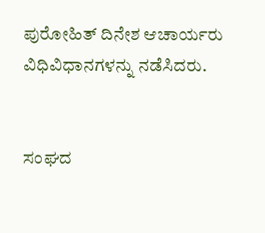ಪುರೋಹಿತ್ ದಿನೇಶ ಆಚಾರ್ಯರು ವಿಧಿವಿಧಾನಗಳನ್ನು ನಡೆಸಿದರು.


ಸಂಘದ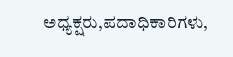ಅಧ್ಯಕ್ಷರು,ಪದಾಧಿಕಾರಿಗಳು,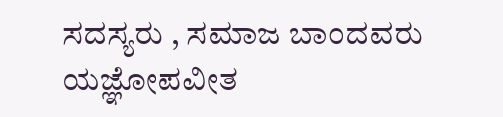ಸದಸ್ಯರು , ಸಮಾಜ ಬಾಂದವರು ಯಜ್ಞೋಪವೀತ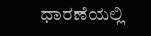ಧಾರಣೆಯಲ್ಲಿ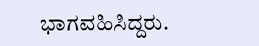ಭಾಗವಹಿಸಿದ್ದರು.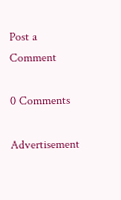Post a Comment

0 Comments

Advertisement